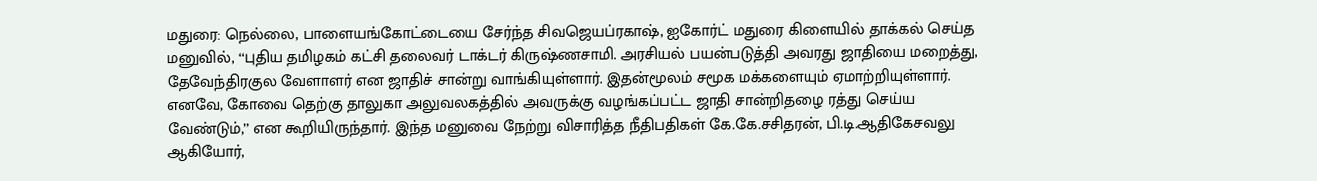மதுரை: நெல்லை, பாளையங்கோட்டையை சேர்ந்த சிவஜெயப்ரகாஷ், ஐகோர்ட் மதுரை கிளையில் தாக்கல் செய்த மனுவில், ‘‘புதிய தமிழகம் கட்சி தலைவர் டாக்டர் கிருஷ்ணசாமி. அரசியல் பயன்படுத்தி அவரது ஜாதியை மறைத்து, தேவேந்திரகுல வேளாளர் என ஜாதிச் சான்று வாங்கியுள்ளார். இதன்மூலம் சமூக மக்களையும் ஏமாற்றியுள்ளார். எனவே, கோவை தெற்கு தாலுகா அலுவலகத்தில் அவருக்கு வழங்கப்பட்ட ஜாதி சான்றிதழை ரத்து செய்ய வேண்டும்,’’ என கூறியிருந்தார். இந்த மனுவை நேற்று விசாரித்த நீதிபதிகள் கே.கே.சசிதரன், பி.டி.ஆதிகேசவலு ஆகியோர்,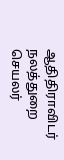ஆதிதிராவிடர் நலத்துறை செயலர்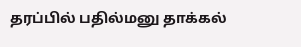தரப்பில் பதில்மனு தாக்கல்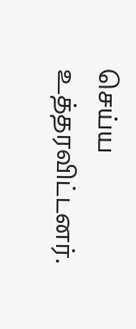செய்ய உத்தரவிட்டனர்.